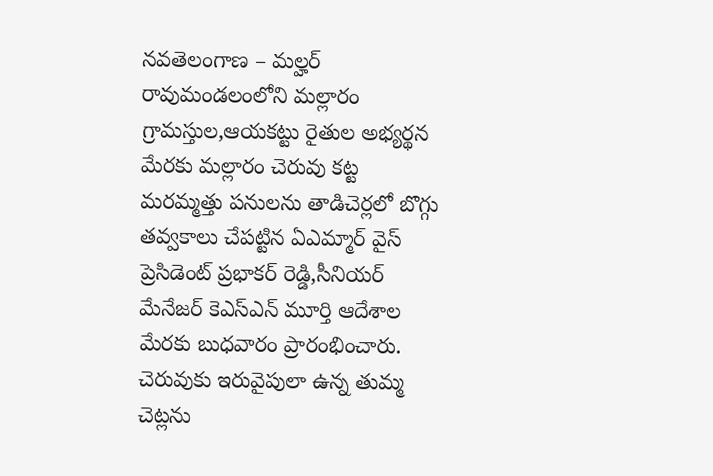నవతెలంగాణ – మల్హర్ రావుమండలంలోని మల్లారం గ్రామస్తుల,ఆయకట్టు రైతుల అభ్యర్థన మేరకు మల్లారం చెరువు కట్ట మరమ్మత్తు పనులను తాడిచెర్లలో బొగ్గు తవ్వకాలు చేపట్టిన ఏఎమ్మార్ వైస్ ప్రెసిడెంట్ ప్రభాకర్ రెడ్డి,సీనియర్ మేనేజర్ కెఎస్ఎన్ మూర్తి ఆదేశాల మేరకు బుధవారం ప్రారంభించారు. చెరువుకు ఇరువైపులా ఉన్న తుమ్మ చెట్లను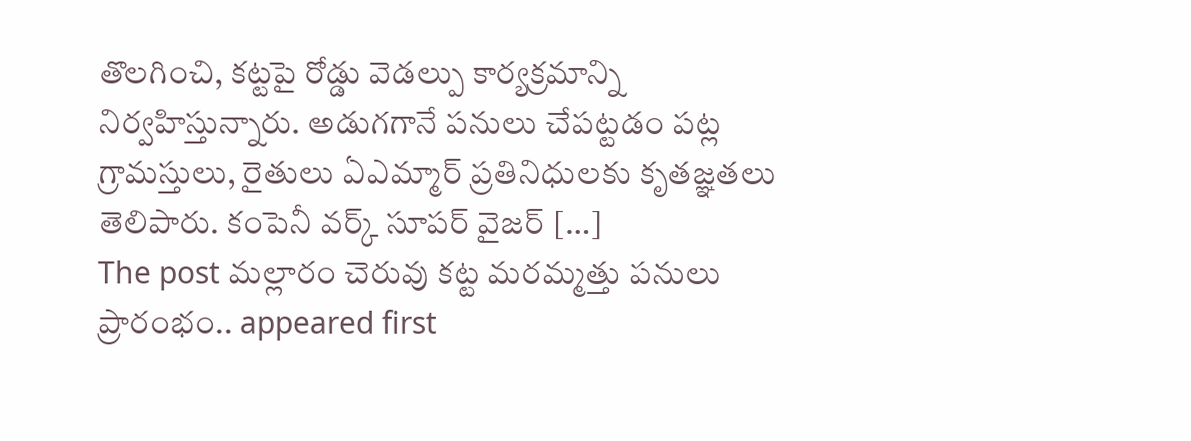తొలగించి, కట్టపై రోడ్డు వెడల్పు కార్యక్రమాన్ని నిర్వహిస్తున్నారు. అడుగగానే పనులు చేపట్టడం పట్ల గ్రామస్తులు, రైతులు ఏఎమ్మార్ ప్రతినిధులకు కృతజ్ఞతలు తెలిపారు. కంపెనీ వర్క్ సూపర్ వైజర్ […]
The post మల్లారం చెరువు కట్ట మరమ్మత్తు పనులు ప్రారంభం.. appeared first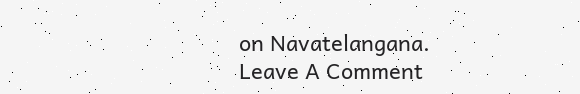on Navatelangana.
Leave A Comment